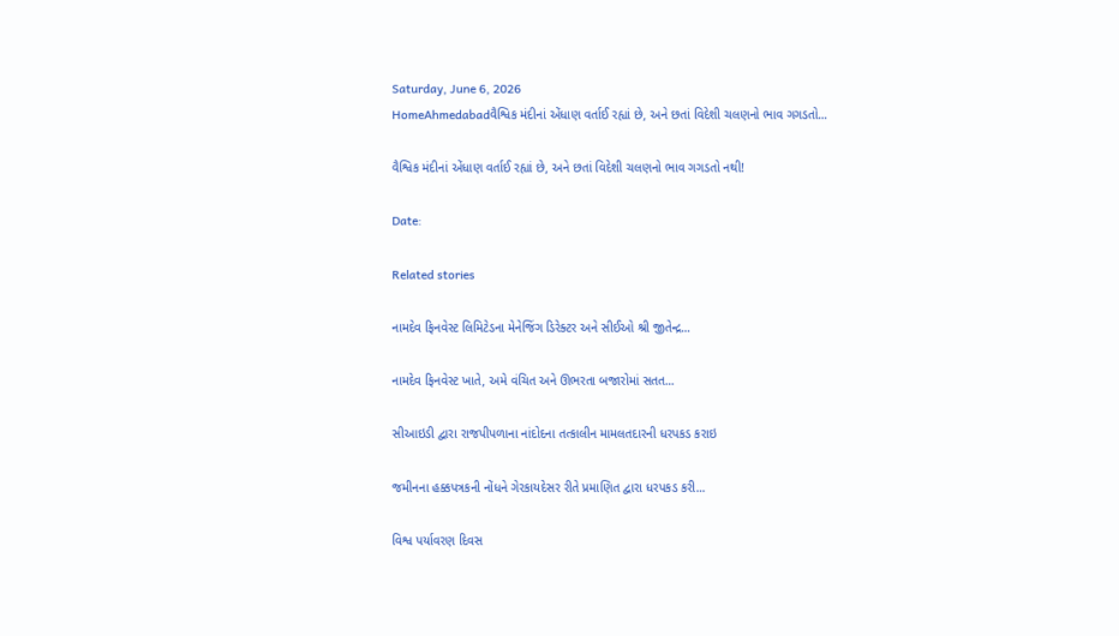Saturday, June 6, 2026
HomeAhmedabadવૈશ્વિક મંદીનાં એંધાણ વર્તાઈ રહ્યાં છે, અને છતાં વિદેશી ચલણનો ભાવ ગગડતો...

વૈશ્વિક મંદીનાં એંધાણ વર્તાઈ રહ્યાં છે, અને છતાં વિદેશી ચલણનો ભાવ ગગડતો નથી!

Date:

Related stories

નામદેવ ફિનવેસ્ટ લિમિટેડના મેનેજિંગ ડિરેક્ટર અને સીઈઓ શ્રી જીતેન્દ્ર...

નામદેવ ફિનવેસ્ટ ખાતે, અમે વંચિત અને ઊભરતા બજારોમાં સતત...

સીઆઇડી દ્વારા રાજપીપળાના નાંદોદના તત્કાલીન મામલતદારની ધરપકડ કરાઇ

જમીનના હક્કપત્રકની નોંધને ગેરકાયદેસર રીતે પ્રમાણિત દ્વારા ધરપકડ કરી...

વિશ્વ પર્યાવરણ દિવસ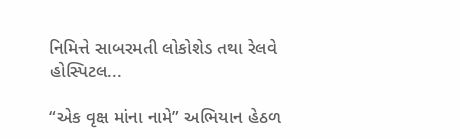નિમિત્તે સાબરમતી લોકોશેડ તથા રેલવે હોસ્પિટલ...

“એક વૃક્ષ માંના નામે” અભિયાન હેઠળ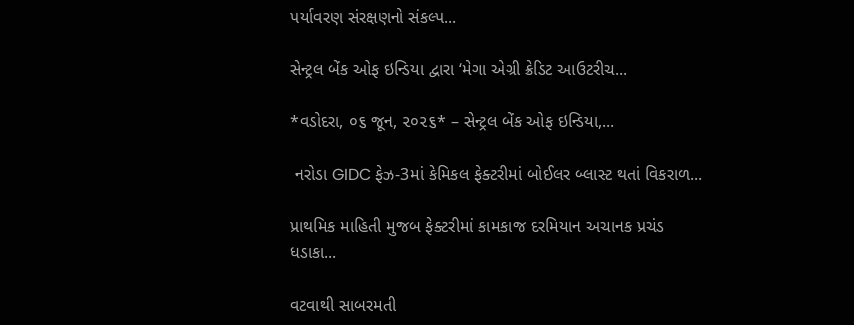પર્યાવરણ સંરક્ષણનો સંકલ્પ...

સેન્ટ્રલ બેંક ઓફ ઇન્ડિયા દ્વારા ‘મેગા એગ્રી ક્રેડિટ આઉટરીચ...

*વડોદરા, ૦૬ જૂન, ૨૦૨૬* – સેન્ટ્રલ બેંક ઓફ ઇન્ડિયા,...

 નરોડા GIDC ફેઝ-3માં કેમિકલ ફેક્ટરીમાં બોઈલર બ્લાસ્ટ થતાં વિકરાળ...

પ્રાથમિક માહિતી મુજબ ફેક્ટરીમાં કામકાજ દરમિયાન અચાનક પ્રચંડ ધડાકા...

વટવાથી સાબરમતી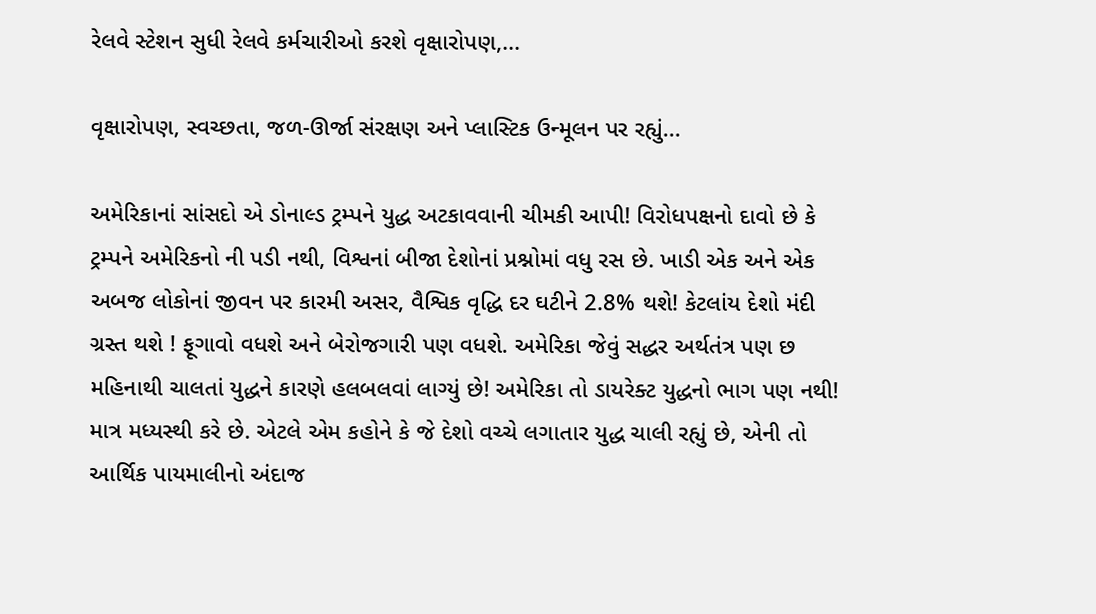રેલવે સ્ટેશન સુધી રેલવે કર્મચારીઓ કરશે વૃક્ષારોપણ,...

વૃક્ષારોપણ, સ્વચ્છતા, જળ-ઊર્જા સંરક્ષણ અને પ્લાસ્ટિક ઉન્મૂલન પર રહ્યું...

અમેરિકાનાં સાંસદો એ ડોનાલ્ડ ટ્રમ્પને યુદ્ધ અટકાવવાની ચીમકી આપી! વિરોધપક્ષનો દાવો છે કે ટ્રમ્પને અમેરિકનો ની પડી નથી, વિશ્વનાં બીજા દેશોનાં પ્રશ્નોમાં વધુ રસ છે. ખાડી એક અને એક અબજ લોકોનાં જીવન પર કારમી અસર, વૈશ્વિક વૃદ્ધિ દર ઘટીને 2.8% થશે! કેટલાંય દેશો મંદી ગ્રસ્ત થશે ! ફૂગાવો વધશે અને બેરોજગારી પણ વધશે. અમેરિકા જેવું સદ્ધર અર્થતંત્ર પણ છ મહિનાથી ચાલતાં યુદ્ધને કારણે હલબલવાં લાગ્યું છે! અમેરિકા તો ડાયરેક્ટ યુદ્ધનો ભાગ પણ નથી! માત્ર મધ્યસ્થી કરે છે. એટલે એમ કહોને કે જે દેશો વચ્ચે લગાતાર યુદ્ધ ચાલી રહ્યું છે, એની તો આર્થિક પાયમાલીનો અંદાજ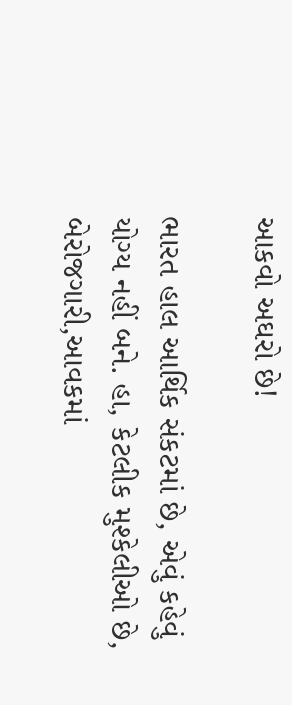આકવો અઘરો છે!

ભારત હાલ આર્થિક સંકટમાં છે, એવું કહેવું યોગ્ય નહીં બને. હા, કેટલીક મુશ્કેલીઓ છે, બેરોજગારી,આવકમાં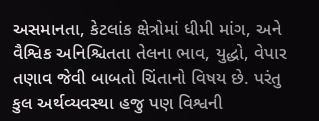અસમાનતા, કેટલાંક ક્ષેત્રોમાં ધીમી માંગ, અને વૈશ્વિક અનિશ્ચિતતા તેલના ભાવ, યુદ્ધો, વેપાર તણાવ જેવી બાબતો ચિંતાનો વિષય છે. પરંતુ કુલ અર્થવ્યવસ્થા હજુ પણ વિશ્વની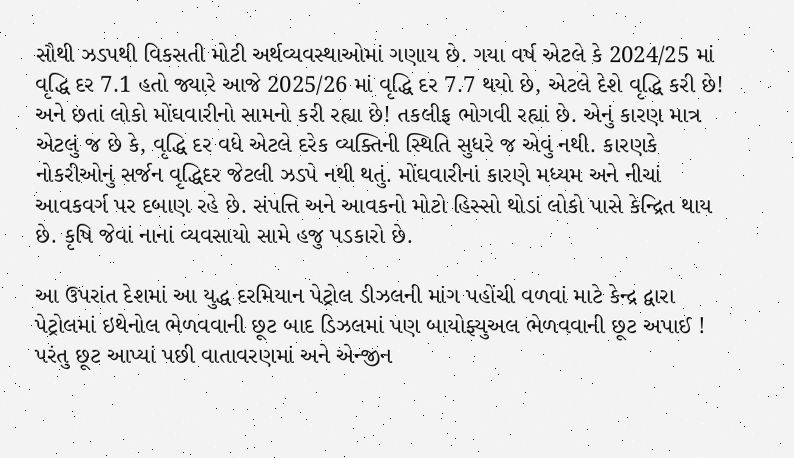સૌથી ઝડપથી વિકસતી મોટી અર્થવ્યવસ્થાઓમાં ગણાય છે. ગયા વર્ષ એટલે કે 2024/25 માં વૃદ્ધિ દર 7.1 હતો જ્યારે આજે 2025/26 માં વૃદ્ધિ દર 7.7 થયો છે, એટલે દેશે વૃદ્ધિ કરી છે! અને છતાં લોકો મોંઘવારીનો સામનો કરી રહ્યા છે! તકલીફ ભોગવી રહ્યાં છે. એનું કારણ માત્ર એટલું જ છે કે, વૃદ્ધિ દર વધે એટલે દરેક વ્યક્તિની સ્થિતિ સુધરે જ એવું નથી. કારણકે નોકરીઓનું સર્જન વૃદ્ધિદર જેટલી ઝડપે નથી થતું. મોંઘવારીનાં કારણે મધ્યમ અને નીચાં આવકવર્ગ પર દબાણ રહે છે. સંપત્તિ અને આવકનો મોટો હિસ્સો થોડાં લોકો પાસે કેન્દ્રિત થાય છે. કૃષિ જેવાં નાનાં વ્યવસાયો સામે હજુ પડકારો છે.

આ ઉપરાંત દેશમાં આ યુદ્ધ દરમિયાન પેટ્રોલ ડીઝલની માંગ પહોંચી વળવાં માટે કેન્દ્ર દ્વારા પેટ્રોલમાં ઇથેનોલ ભેળવવાની છૂટ બાદ ડિઝલમાં પણ બાયોફ્યુઅલ ભેળવવાની છૂટ અપાઈ ! પરંતુ છૂટ આપ્યાં પછી વાતાવરણમાં અને એન્જીન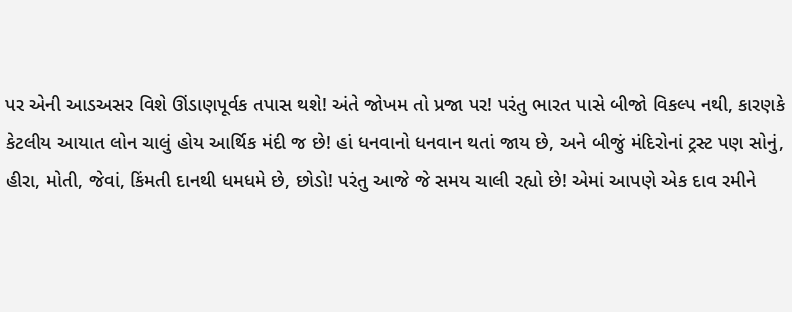પર એની આડઅસર વિશે ઊંડાણપૂર્વક તપાસ થશે! અંતે જોખમ તો પ્રજા પર! પરંતુ ભારત પાસે બીજો વિકલ્પ નથી, કારણકે કેટલીય આયાત લોન ચાલું હોય આર્થિક મંદી જ છે! હાં ધનવાનો ધનવાન થતાં જાય છે, અને બીજું મંદિરોનાં ટ્રસ્ટ પણ સોનું, હીરા, મોતી, જેવાં, કિંમતી દાનથી ધમધમે છે, છોડો! પરંતુ આજે જે સમય ચાલી રહ્યો છે! એમાં આપણે એક દાવ રમીને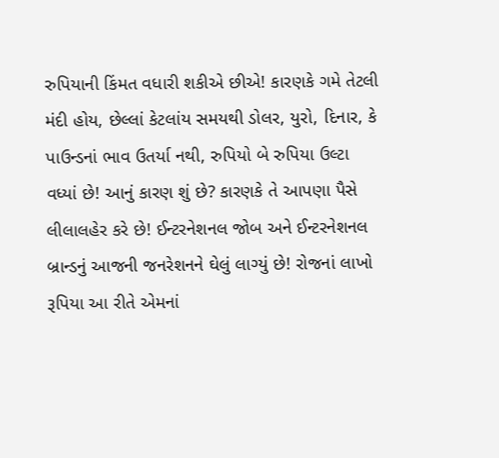રુપિયાની કિંમત વધારી શકીએ છીએ! કારણકે ગમે તેટલી મંદી હોય, છેલ્લાં કેટલાંય સમયથી ડોલર, યુરો, દિનાર, કે પાઉન્ડનાં ભાવ ઉતર્યા નથી, રુપિયો બે રુપિયા ઉલ્ટા વધ્યાં છે! આનું કારણ શું છે? કારણકે તે આપણા પૈસે લીલાલહેર કરે છે! ઈન્ટરનેશનલ જોબ અને ઈન્ટરનેશનલ બ્રાન્ડનું આજની જનરેશનને ઘેલું લાગ્યું છે! રોજનાં લાખો રૂપિયા આ રીતે એમનાં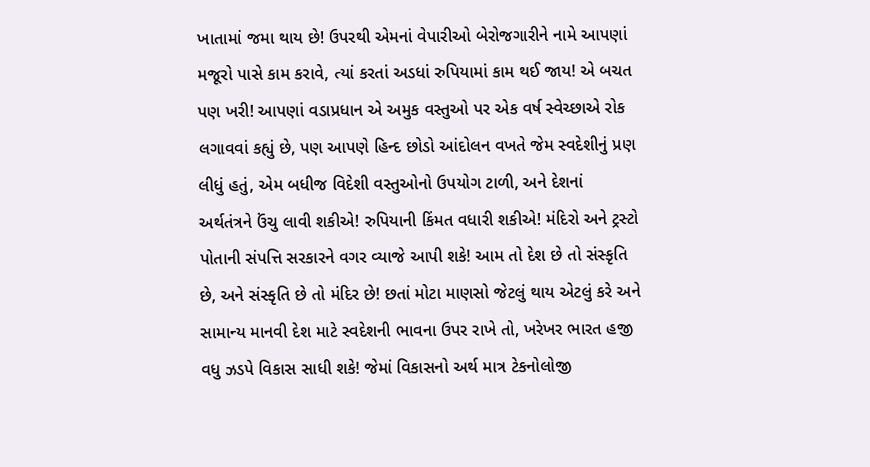ખાતામાં જમા થાય છે! ઉપરથી એમનાં વેપારીઓ બેરોજગારીને નામે આપણાં મજૂરો પાસે કામ કરાવે, ત્યાં કરતાં અડધાં રુપિયામાં કામ થઈ જાય‌! એ બચત પણ ખરી! આપણાં વડાપ્રધાન એ અમુક વસ્તુઓ પર એક વર્ષ સ્વેચ્છાએ રોક લગાવવાં કહ્યું છે, પણ આપણે હિન્દ છોડો આંદોલન વખતે જેમ સ્વદેશીનું પ્રણ લીધું હતું, એમ બધીજ વિદેશી વસ્તુઓનો ઉપયોગ ટાળી, અને દેશનાં અર્થતંત્રને ઉંચુ લાવી શકીએ! રુપિયાની કિંમત વધારી શકીએ! મંદિરો અને ટ્રસ્ટો પોતાની સંપત્તિ સરકારને વગર વ્યાજે આપી શકે! આમ તો દેશ છે તો સંસ્કૃતિ છે, અને સંસ્કૃતિ છે તો મંદિર છે! છતાં મોટા માણસો જેટલું થાય એટલું કરે અને સામાન્ય માનવી દેશ માટે સ્વદેશની ભાવના ઉપર રાખે તો, ખરેખર ભારત હજી વધુ ઝડપે વિકાસ સાધી શકે! જેમાં વિકાસનો અર્થ માત્ર ટેકનોલોજી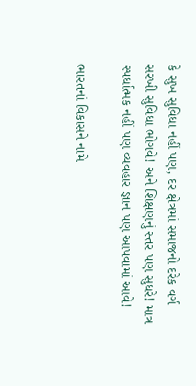કે સુખ સુવિધા નહીં પણ, દર ક્ષેત્રમાં સમાજનો દરેક વર્ગ સરખી સુવિધા ભોગવે! અને શિક્ષણનું સ્તર પણ સુધરે! માત્ર સ્પર્ધાત્મક નહીં પણ વ્યવહાર જ્ઞાન પણ આપવામાં આવે!

ભારતનાં વિકાસને નામે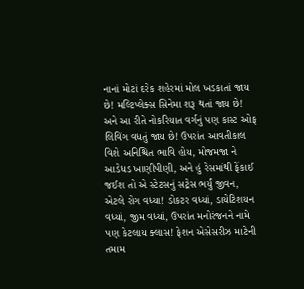નાનાં મોટાં દરેક શહેરમાં મોલ ખડકાતાં જાય છે! મલ્ટિપ્લેક્સ સિનેમા શરૂ થતાં જાય છે! અને આ રીતે નોકરિયાત વર્ગનું પણ કાસ્ટ ઓફ લિવિંગ વધતું જાય છે! ઉપરાંત આવતીકાલ વિશે અનિશ્ચિત ભાવિ હોય, મોજમજા ને આડેધડ ખાણીપીણી, અને હું રેસમાંથી ફેંકાઈ જઈશ તો એ સ્ટેટસનું સટ્રેસ ભર્યું જીવન, એટલે રોગ વધ્યા! ડોકટર વધ્યાં, ડાયેટિશયન વધ્યાં, જીમ વધ્યાં, ઉપરાંત મનોરંજનને નામે પણ કેટલાય ક્લાસ! ફેશન એસેસરીઝ માટેની તમામ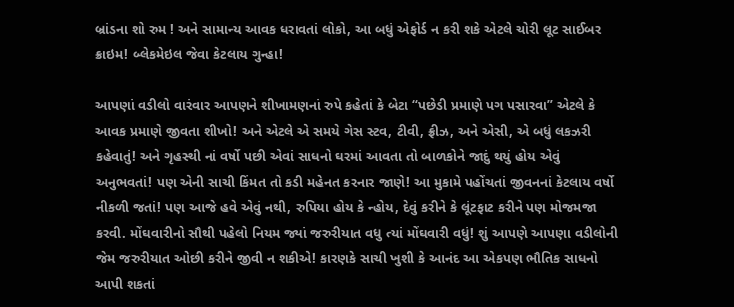બ્રાંડના શો રુમ ! અને સામાન્ય આવક ધરાવતાં લોકો, આ બધું એફોર્ડ ન કરી શકે એટલે ચોરી લૂટ સાઈબર ક્રાઇમ! બ્લેકમેઇલ જેવા કેટલાય ગુન્હા!

આપણાં વડીલો વારંવાર આપણને શીખામણનાં રુપે કહેતાં કે બેટા “પછેડી પ્રમાણે પગ પસારવા” એટલે કે આવક પ્રમાણે જીવતા શીખો! અને એટલે એ સમયે ગેસ સ્ટવ, ટીવી, ફ્રીઝ, અને એસી, એ બધું લકઝરી કહેવાતું! અને ગૃહસ્થી નાં વર્ષો પછી એવાં સાધનો ઘરમાં આવતા તો બાળકોને જાદું થયું હોય એવું અનુભવતાં! પણ એની સાચી કિંમત તો કડી મહેનત કરનાર જાણે! આ મુકામે પહોંચતાં જીવનનાં કેટલાય વર્ષો નીકળી જતાં! પણ આજે હવે એવું નથી, રુપિયા હોય કે ન્હોય, દેવું કરીને કે લૂંટફાટ કરીને પણ મોજમજા કરવી. મોંઘવારીનો સૌથી પહેલો નિયમ જ્યાં જરુરીયાત વધુ ત્યાં મોંઘવારી વધું! શું આપણે આપણા વડીલોની જેમ જરુરીયાત ઓછી કરીને જીવી ન શકીએ! કારણકે સાચી ખુશી કે આનંદ આ એકપણ ભૌતિક સાધનો આપી શકતાં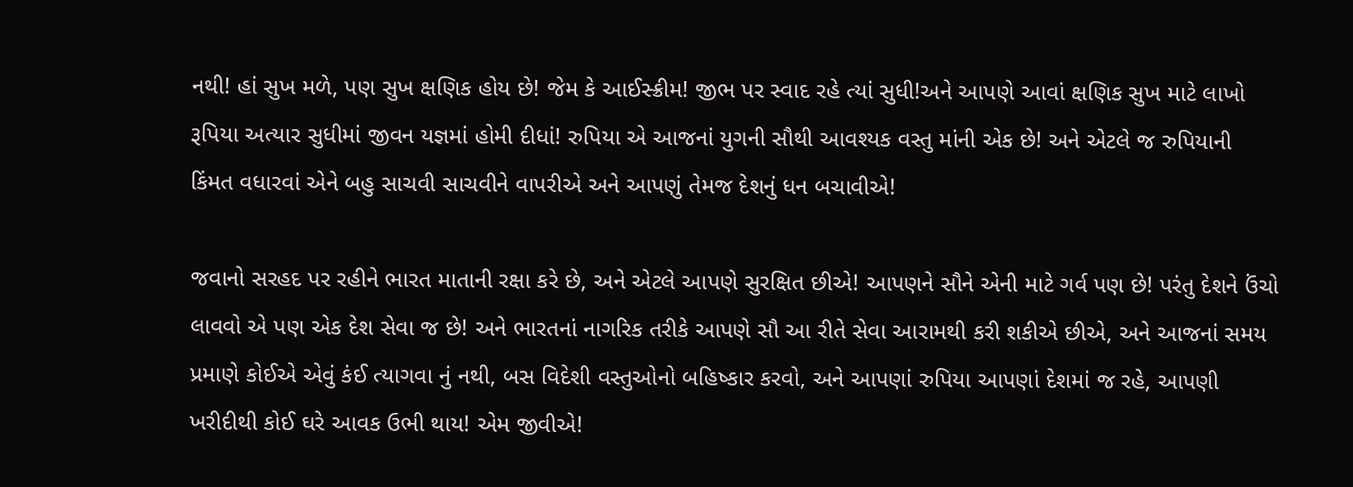નથી! હાં સુખ મળે, પણ સુખ ક્ષણિક હોય છે! જેમ કે આઈસ્ક્રીમ! જીભ પર સ્વાદ રહે ત્યાં સુધી!અને આપણે આવાં ક્ષણિક સુખ માટે લાખો રૂપિયા અત્યાર સુધીમાં જીવન યજ્ઞમાં હોમી દીધાં! રુપિયા એ આજનાં યુગની સૌથી આવશ્યક વસ્તુ માંની એક છે! અને એટલે જ રુપિયાની કિંમત વધારવાં એને બહુ સાચવી સાચવીને વાપરીએ અને આપણું તેમજ દેશનું ધન બચાવીએ!

જવાનો સરહદ પર રહીને ભારત માતાની રક્ષા કરે છે, અને એટલે આપણે સુરક્ષિત છીએ! આપણને સૌને એની માટે ગર્વ પણ છે! પરંતુ દેશને ઉંચો લાવવો એ પણ એક દેશ સેવા જ છે! અને ભારતનાં નાગરિક તરીકે આપણે સૌ આ રીતે સેવા આરામથી કરી શકીએ‌ છીએ, અને આજનાં સમય પ્રમાણે કોઈએ એવું કંઈ ત્યાગવા નું નથી, બસ વિદેશી વસ્તુઓનો બહિષ્કાર કરવો, અને આપણાં રુપિયા આપણાં દેશમાં જ રહે, આપણી ખરીદીથી કોઈ ઘરે આવક ઉભી થાય! એમ જીવીએ!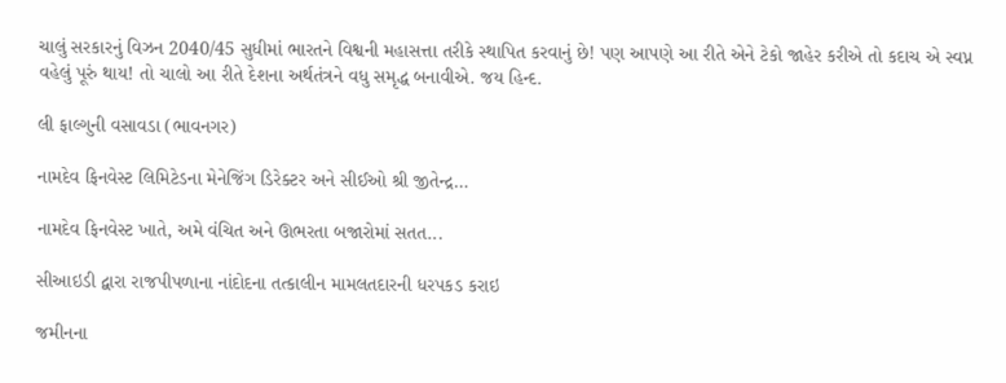ચાલું સરકારનું વિઝન 2040/45 સુધીમાં ભારતને વિશ્વની મહાસત્તા તરીકે સ્થાપિત કરવાનું છે! પણ આપણે આ રીતે એને ટેકો જાહેર કરીએ તો કદાચ એ સ્વપ્ન વહેલું પૂરું થાય! તો ચાલો આ રીતે દેશના અર્થતંત્રને વધુ સમૃદ્ધ બનાવીએ. જય હિન્દ.

લી ફાલ્ગુની વસાવડા (ભાવનગર)

નામદેવ ફિનવેસ્ટ લિમિટેડના મેનેજિંગ ડિરેક્ટર અને સીઈઓ શ્રી જીતેન્દ્ર...

નામદેવ ફિનવેસ્ટ ખાતે, અમે વંચિત અને ઊભરતા બજારોમાં સતત...

સીઆઇડી દ્વારા રાજપીપળાના નાંદોદના તત્કાલીન મામલતદારની ધરપકડ કરાઇ

જમીનના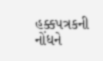હક્કપત્રકની નોંધને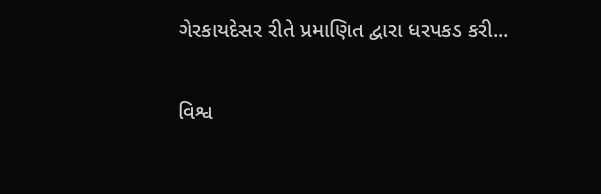ગેરકાયદેસર રીતે પ્રમાણિત દ્વારા ધરપકડ કરી...

વિશ્વ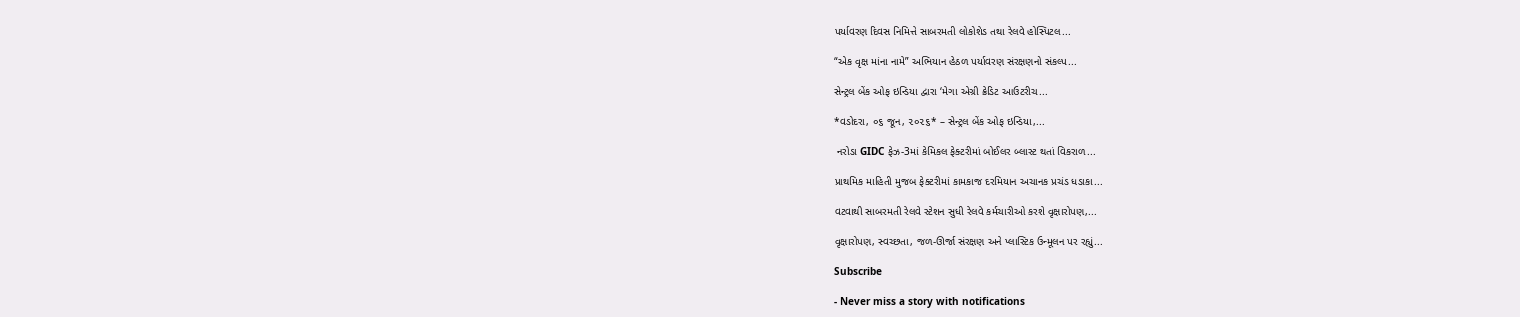પર્યાવરણ દિવસ નિમિત્તે સાબરમતી લોકોશેડ તથા રેલવે હોસ્પિટલ...

“એક વૃક્ષ માંના નામે” અભિયાન હેઠળ પર્યાવરણ સંરક્ષણનો સંકલ્પ...

સેન્ટ્રલ બેંક ઓફ ઇન્ડિયા દ્વારા ‘મેગા એગ્રી ક્રેડિટ આઉટરીચ...

*વડોદરા, ૦૬ જૂન, ૨૦૨૬* – સેન્ટ્રલ બેંક ઓફ ઇન્ડિયા,...

 નરોડા GIDC ફેઝ-3માં કેમિકલ ફેક્ટરીમાં બોઈલર બ્લાસ્ટ થતાં વિકરાળ...

પ્રાથમિક માહિતી મુજબ ફેક્ટરીમાં કામકાજ દરમિયાન અચાનક પ્રચંડ ધડાકા...

વટવાથી સાબરમતી રેલવે સ્ટેશન સુધી રેલવે કર્મચારીઓ કરશે વૃક્ષારોપણ,...

વૃક્ષારોપણ, સ્વચ્છતા, જળ-ઊર્જા સંરક્ષણ અને પ્લાસ્ટિક ઉન્મૂલન પર રહ્યું...

Subscribe

- Never miss a story with notifications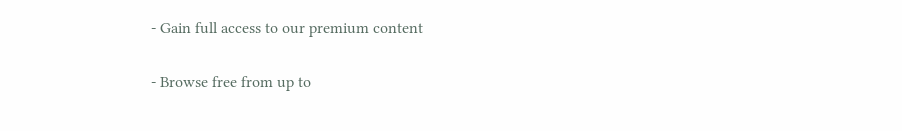- Gain full access to our premium content

- Browse free from up to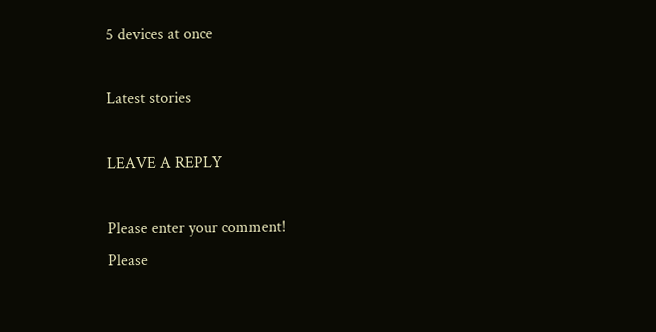5 devices at once

Latest stories

LEAVE A REPLY

Please enter your comment!
Please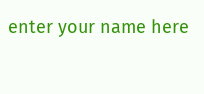enter your name here